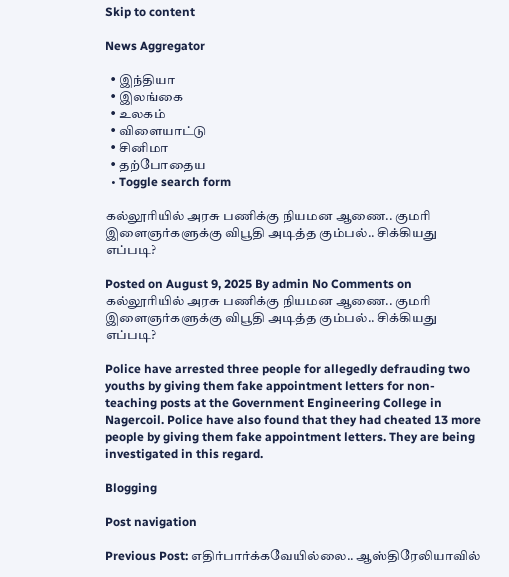Skip to content

News Aggregator

  • இந்தியா
  • இலங்கை
  • உலகம்
  • விளையாட்டு
  • சினிமா
  • தற்போதைய
  • Toggle search form

கல்லூரியில் அரசு பணிக்கு நியமன ஆணை.. குமரி இளைஞர்களுக்கு விபூதி அடித்த கும்பல்.. சிக்கியது எப்படி?

Posted on August 9, 2025 By admin No Comments on கல்லூரியில் அரசு பணிக்கு நியமன ஆணை.. குமரி இளைஞர்களுக்கு விபூதி அடித்த கும்பல்.. சிக்கியது எப்படி?

Police have arrested three people for allegedly defrauding two youths by giving them fake appointment letters for non-teaching posts at the Government Engineering College in Nagercoil. Police have also found that they had cheated 13 more people by giving them fake appointment letters. They are being investigated in this regard.

Blogging

Post navigation

Previous Post: எதிர்பார்க்கவேயில்லை.. ஆஸ்திரேலியாவில்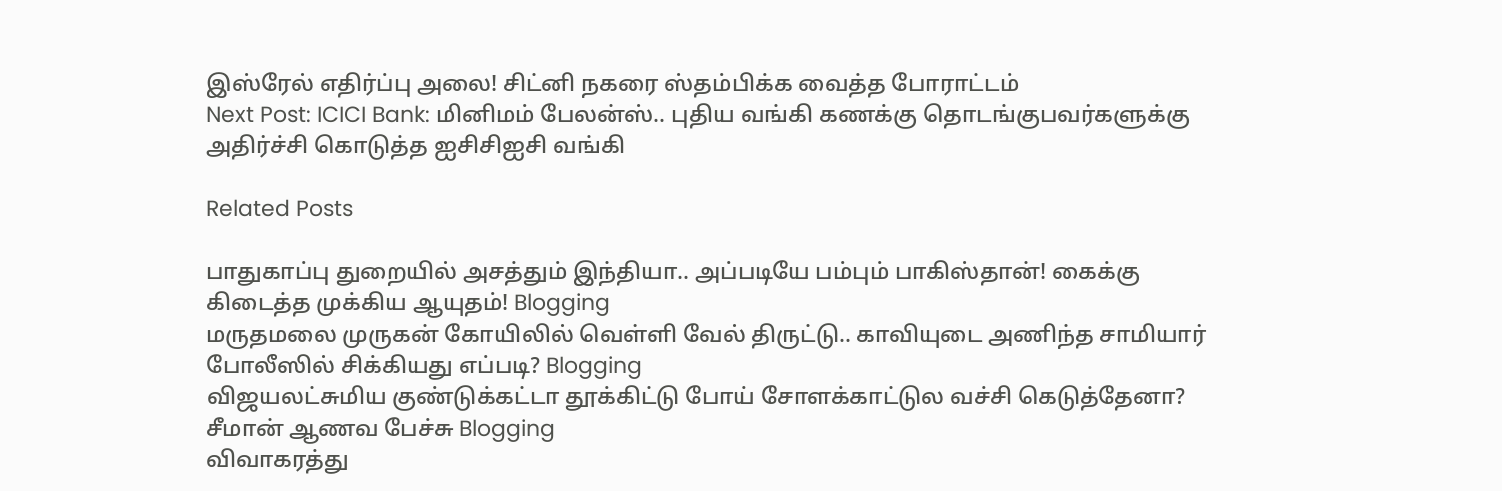இஸ்ரேல் எதிர்ப்பு அலை! சிட்னி நகரை ஸ்தம்பிக்க வைத்த போராட்டம்
Next Post: ICICI Bank: மினிமம் பேலன்ஸ்.. புதிய வங்கி கணக்கு தொடங்குபவர்களுக்கு அதிர்ச்சி கொடுத்த ஐசிசிஐசி வங்கி

Related Posts

பாதுகாப்பு துறையில் அசத்தும் இந்தியா.. அப்படியே பம்பும் பாகிஸ்தான்! கைக்கு கிடைத்த முக்கிய ஆயுதம்! Blogging
மருதமலை முருகன் கோயிலில் வெள்ளி வேல் திருட்டு.. காவியுடை அணிந்த சாமியார் போலீஸில் சிக்கியது எப்படி? Blogging
விஜயலட்சுமிய குண்டுக்கட்டா தூக்கிட்டு போய் சோளக்காட்டுல வச்சி கெடுத்தேனா? சீமான் ஆணவ பேச்சு Blogging
விவாகரத்து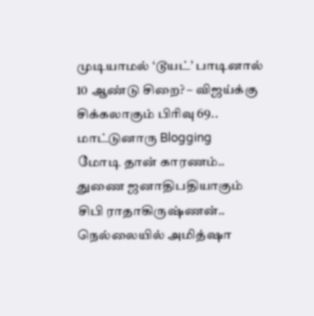முடியாமல் ‘டூயட்’ பாடினால் 10 ஆண்டு சிறை? – விஜய்க்கு சிக்கலாகும் பிரிவு 69.. மாட்டுனாரு Blogging
மோடி தான் காரணம்.. துணை ஜனாதிபதியாகும் சிபி ராதாகிருஷ்ணன்.. நெல்லையில் அமித்ஷா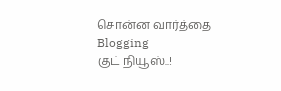சொன்ன வார்த்தை Blogging
குட் நியூஸ்..!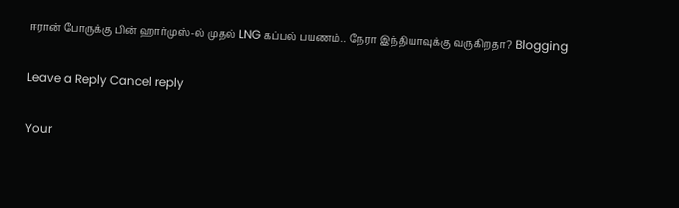ஈரான் போருக்கு பின் ஹார்முஸ்-ல் முதல் LNG கப்பல் பயணம்.. நேரா இந்தியாவுக்கு வருகிறதா? Blogging

Leave a Reply Cancel reply

Your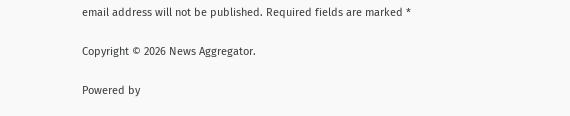email address will not be published. Required fields are marked *

Copyright © 2026 News Aggregator.

Powered by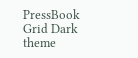PressBook Grid Dark theme